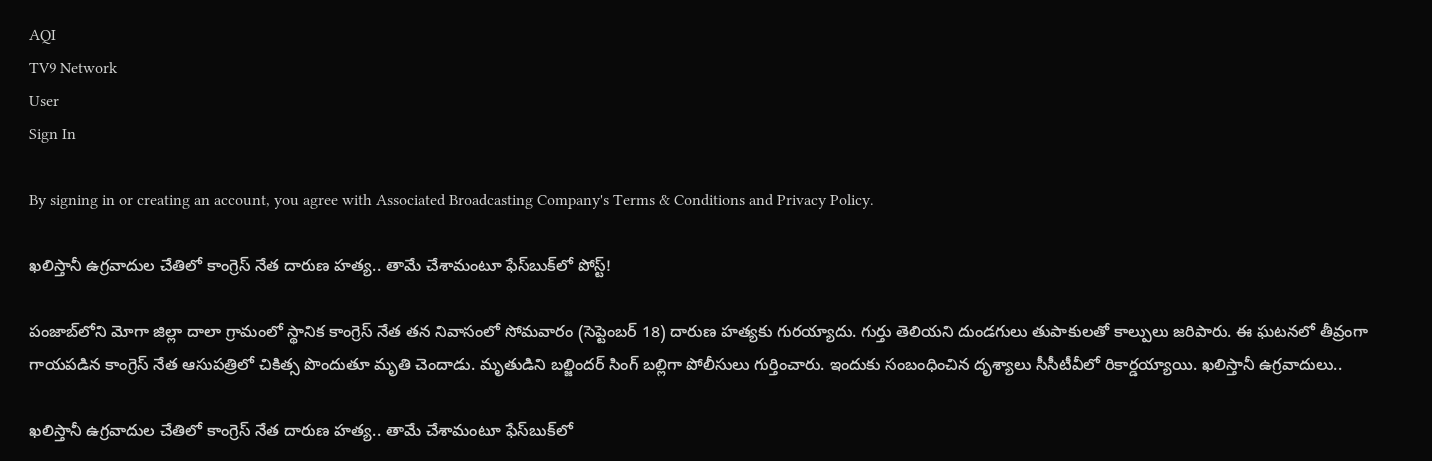AQI
TV9 Network
User
Sign In

By signing in or creating an account, you agree with Associated Broadcasting Company's Terms & Conditions and Privacy Policy.

ఖలిస్తానీ ఉగ్రవాదుల చేతిలో కాంగ్రెస్‌ నేత దారుణ హత్య.. తామే చేశామంటూ ఫేస్‌బుక్‌లో పోస్ట్!

పంజాబ్‌లోని మోగా జిల్లా దాలా గ్రామంలో స్థానిక కాంగ్రెస్ నేత తన నివాసంలో సోమవారం (సెప్టెంబర్‌ 18) దారుణ హత్యకు గురయ్యాదు. గుర్తు తెలియని దుండగులు తుపాకులతో కాల్పులు జరిపారు. ఈ ఘటనలో తీవ్రంగా గాయపడిన కాంగ్రెస్‌ నేత ఆసుపత్రిలో చికిత్స పొందుతూ మృతి చెందాడు. మృతుడిని బల్జిందర్‌ సింగ్‌ బల్లిగా పోలీసులు గుర్తించారు. ఇందుకు సంబంధించిన దృశ్యాలు సీసీటీవీలో రికార్డయ్యాయి. ఖలిస్తానీ ఉగ్రవాదులు..

ఖలిస్తానీ ఉగ్రవాదుల చేతిలో కాంగ్రెస్‌ నేత దారుణ హత్య.. తామే చేశామంటూ ఫేస్‌బుక్‌లో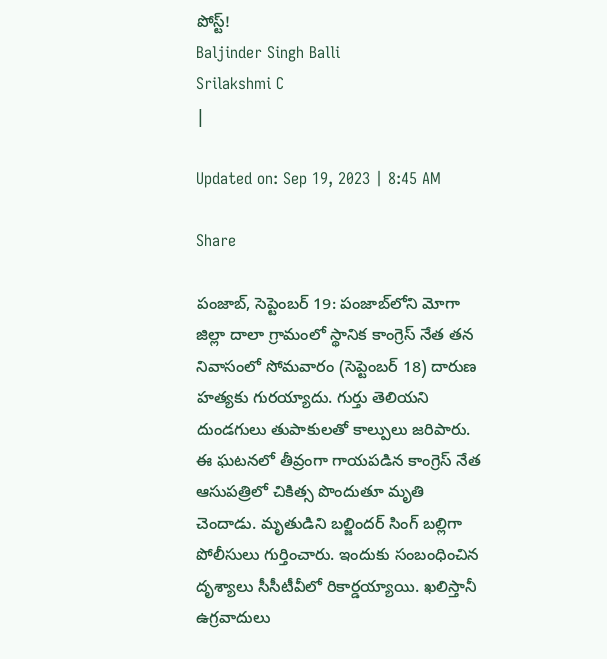పోస్ట్!
Baljinder Singh Balli
Srilakshmi C
|

Updated on: Sep 19, 2023 | 8:45 AM

Share

పంజాబ్‌, సెప్టెంబర్ 19: పంజాబ్‌లోని మోగా జిల్లా దాలా గ్రామంలో స్థానిక కాంగ్రెస్ నేత తన నివాసంలో సోమవారం (సెప్టెంబర్‌ 18) దారుణ హత్యకు గురయ్యాదు. గుర్తు తెలియని దుండగులు తుపాకులతో కాల్పులు జరిపారు. ఈ ఘటనలో తీవ్రంగా గాయపడిన కాంగ్రెస్‌ నేత ఆసుపత్రిలో చికిత్స పొందుతూ మృతి చెందాడు. మృతుడిని బల్జిందర్‌ సింగ్‌ బల్లిగా పోలీసులు గుర్తించారు. ఇందుకు సంబంధించిన దృశ్యాలు సీసీటీవీలో రికార్డయ్యాయి. ఖలిస్తానీ ఉగ్రవాదులు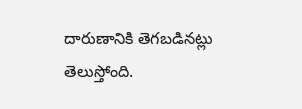దారుణానికి తెగబడినట్లు తెలుస్తోంది.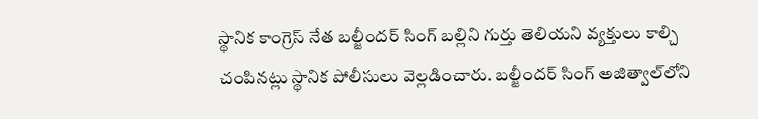స్థానిక కాంగ్రెస్ నేత బల్జీందర్ సింగ్ బల్లిని గుర్తు తెలియని వ్యక్తులు కాల్చి చంపినట్లు స్థానిక పోలీసులు వెల్లడించారు. బల్జీందర్ సింగ్ అజిత్వాల్‌లోని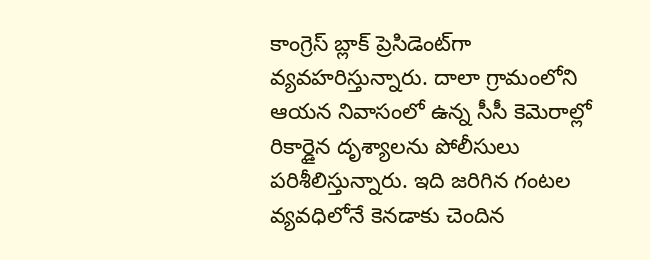కాంగ్రెస్ బ్లాక్ ప్రెసిడెంట్‌గా వ్యవహరిస్తున్నారు. దాలా గ్రామంలోని ఆయన నివాసంలో ఉన్న సీసీ కెమెరాల్లో రికార్డైన దృశ్యాలను పోలీసులు పరిశీలిస్తున్నారు. ఇది జరిగిన గంటల వ్యవధిలోనే కెనడాకు చెందిన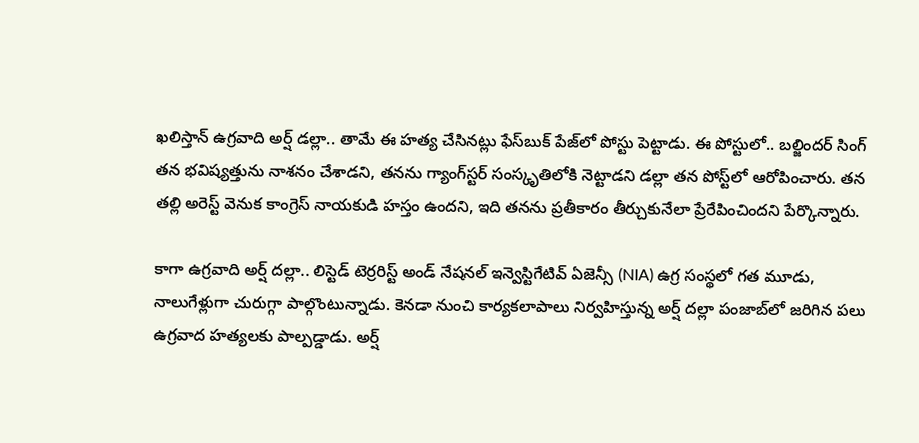ఖలిస్తాన్ ఉగ్రవాది అర్ష్ డల్లా.. తామే ఈ హత్య చేసినట్లు ఫేస్‌బుక్ పేజ్‌లో పోస్టు పెట్టాడు. ఈ పోస్టులో.. బల్జిందర్ సింగ్ తన భవిష్యత్తును నాశనం చేశాడని, తనను గ్యాంగ్‌స్టర్ సంస్కృతిలోకి నెట్టాడని డల్లా తన పోస్ట్‌లో ఆరోపించారు. తన తల్లి అరెస్ట్‌ వెనుక కాంగ్రెస్ నాయకుడి హస్తం ఉందని, ఇది తనను ప్రతీకారం తీర్చుకునేలా ప్రేరేపించిందని పేర్కొన్నారు.

కాగా ఉగ్రవాది అర్ష్ దల్లా.. లిస్టెడ్ టెర్రరిస్ట్ అండ్‌ నేషనల్ ఇన్వెస్టిగేటివ్ ఏజెన్సీ (NIA) ఉగ్ర సంస్థలో గత మూడు, నాలుగేళ్లుగా చురుగ్గా పాల్గొంటున్నాడు. కెనడా నుంచి కార్యకలాపాలు నిర్వహిస్తున్న అర్ష్‌ దల్లా పంజాబ్‌లో జరిగిన పలు ఉగ్రవాద హత్యలకు పాల్పడ్డాడు. అర్ష్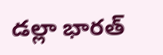డల్లా భారత్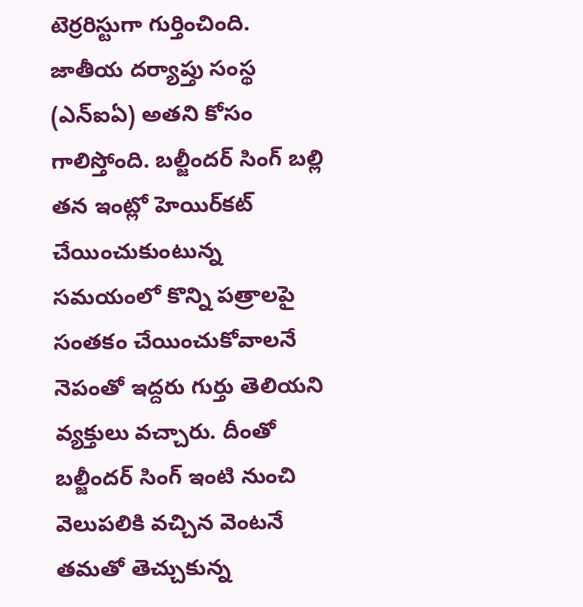టెర్రరిస్టుగా గుర్తించింది. జాతీయ దర్యాప్తు సంస్థ (ఎన్ఐఏ) అతని కోసం గాలిస్తోంది. బల్జీందర్ సింగ్ బల్లి తన ఇంట్లో హెయిర్‌కట్ చేయించుకుంటున్న సమయంలో కొన్ని పత్రాలపై సంతకం చేయించుకోవాలనే నెపంతో ఇద్దరు గుర్తు తెలియని వ్యక్తులు వచ్చారు. దీంతో బల్జీందర్‌ సింగ్‌ ఇంటి నుంచి వెలుపలికి వచ్చిన వెంటనే తమతో తెచ్చుకున్న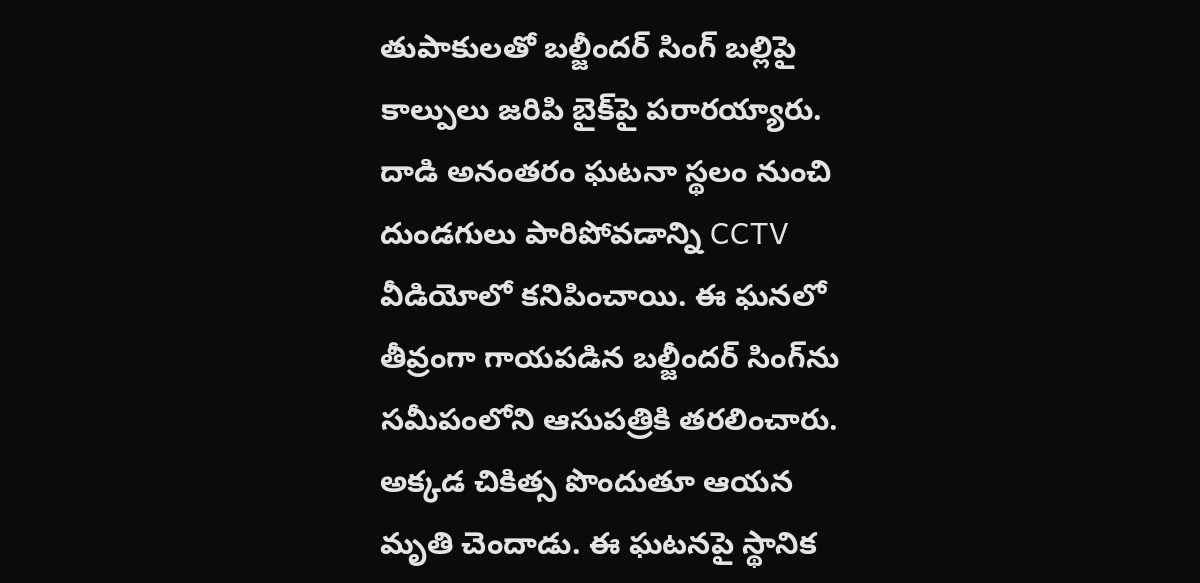తుపాకులతో బల్జీందర్‌ సింగ్‌ బల్లిపై కాల్పులు జరిపి బైక్‌పై పరారయ్యారు. దాడి అనంతరం ఘటనా స్థలం నుంచి దుండగులు పారిపోవడాన్ని CCTV వీడియోలో కనిపించాయి. ఈ ఘనలో తీవ్రంగా గాయపడిన బల్జీందర్‌ సింగ్‌ను సమీపంలోని ఆసుపత్రికి తరలించారు. అక్కడ చికిత్స పొందుతూ ఆయన మృతి చెందాడు. ఈ ఘటనపై స్థానిక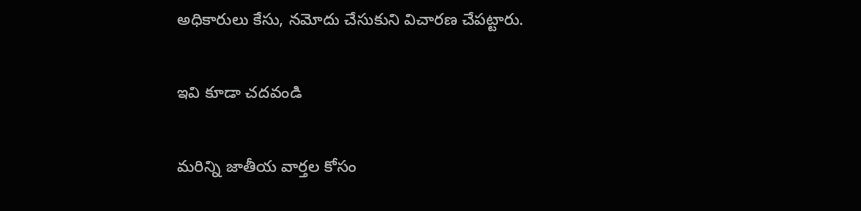అధికారులు కేసు, నమోదు చేసుకుని విచారణ చేపట్టారు.

ఇవి కూడా చదవండి

మరిన్ని జాతీయ వార్తల కోసం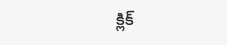క్లిక్‌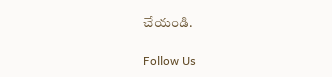చేయండి.

Follow Us